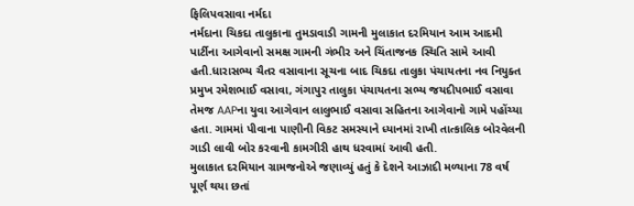ફિલિપવસાવા નર્મદા
નર્મદાના ચિકદા તાલુકાના તુમડાવાડી ગામની મુલાકાત દરમિયાન આમ આદમી પાર્ટીના આગેવાનો સમક્ષ ગામની ગંભીર અને ચિંતાજનક સ્થિતિ સામે આવી હતી.ધારાસભ્ય ચૈતર વસાવાના સૂચના બાદ ચિકદા તાલુકા પંચાયતના નવ નિયુક્ત પ્રમુખ રમેશભાઈ વસાવા, ગંગાપુર તાલુકા પંચાયતના સભ્ય જયદીપભાઈ વસાવા તેમજ AAPના યુવા આગેવાન લાલુભાઈ વસાવા સહિતના આગેવાનો ગામે પહોંચ્યા હતા. ગામમાં પીવાના પાણીની વિકટ સમસ્યાને ધ્યાનમાં રાખી તાત્કાલિક બોરવેલની ગાડી લાવી બોર કરવાની કામગીરી હાથ ધરવામાં આવી હતી.
મુલાકાત દરમિયાન ગ્રામજનોએ જણાવ્યું હતું કે દેશને આઝાદી મળ્યાના 78 વર્ષ પૂર્ણ થયા છતાં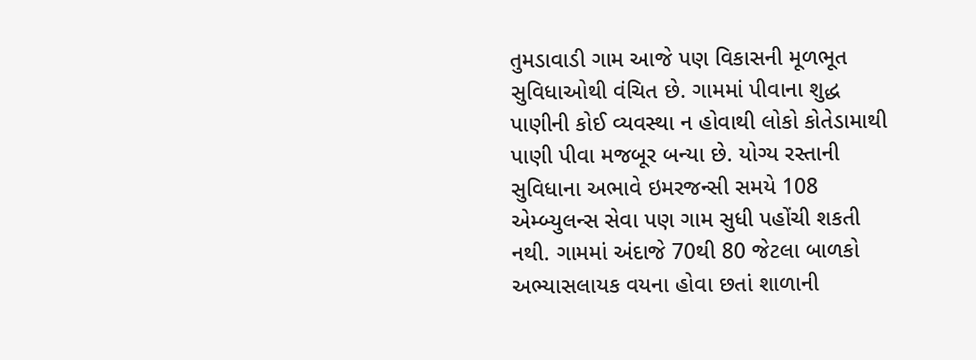તુમડાવાડી ગામ આજે પણ વિકાસની મૂળભૂત સુવિધાઓથી વંચિત છે. ગામમાં પીવાના શુદ્ધ પાણીની કોઈ વ્યવસ્થા ન હોવાથી લોકો કોતેડામાથી પાણી પીવા મજબૂર બન્યા છે. યોગ્ય રસ્તાની સુવિધાના અભાવે ઇમરજન્સી સમયે 108 એમ્બ્યુલન્સ સેવા પણ ગામ સુધી પહોંચી શકતી નથી. ગામમાં અંદાજે 70થી 80 જેટલા બાળકો અભ્યાસલાયક વયના હોવા છતાં શાળાની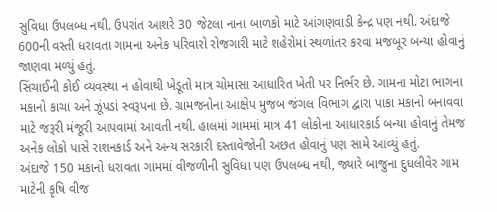સુવિધા ઉપલબ્ધ નથી. ઉપરાંત આશરે 30 જેટલા નાના બાળકો માટે આંગણવાડી કેન્દ્ર પણ નથી. અંદાજે 600ની વસ્તી ધરાવતા ગામના અનેક પરિવારો રોજગારી માટે શહેરોમાં સ્થળાંતર કરવા મજબૂર બન્યા હોવાનું જાણવા મળ્યું હતું.
સિંચાઈની કોઈ વ્યવસ્થા ન હોવાથી ખેડૂતો માત્ર ચોમાસા આધારિત ખેતી પર નિર્ભર છે. ગામના મોટા ભાગના મકાનો કાચા અને ઝૂંપડાં સ્વરૂપના છે. ગ્રામજનોના આક્ષેપ મુજબ જંગલ વિભાગ દ્વારા પાકા મકાનો બનાવવા માટે જરૂરી મંજૂરી આપવામાં આવતી નથી. હાલમાં ગામમાં માત્ર 41 લોકોના આધારકાર્ડ બન્યા હોવાનું તેમજ અનેક લોકો પાસે રાશનકાર્ડ અને અન્ય સરકારી દસ્તાવેજોની અછત હોવાનું પણ સામે આવ્યું હતું.
અંદાજે 150 મકાનો ધરાવતા ગામમાં વીજળીની સુવિધા પણ ઉપલબ્ધ નથી, જ્યારે બાજુના દુધલીવેર ગામ માટેની કૃષિ વીજ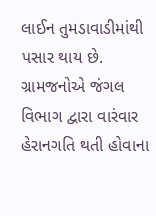લાઈન તુમડાવાડીમાંથી પસાર થાય છે. ગ્રામજનોએ જંગલ વિભાગ દ્વારા વારંવાર હેરાનગતિ થતી હોવાના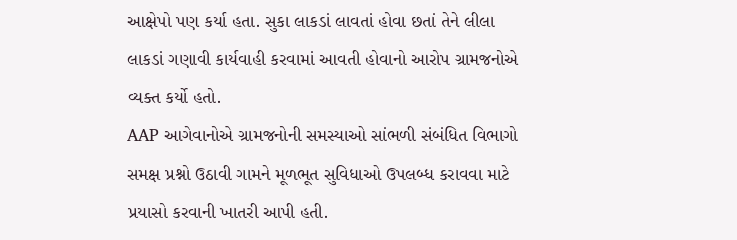આક્ષેપો પણ કર્યા હતા. સુકા લાકડાં લાવતાં હોવા છતાં તેને લીલા લાકડાં ગણાવી કાર્યવાહી કરવામાં આવતી હોવાનો આરોપ ગ્રામજનોએ વ્યક્ત કર્યો હતો.
AAP આગેવાનોએ ગ્રામજનોની સમસ્યાઓ સાંભળી સંબંધિત વિભાગો સમક્ષ પ્રશ્નો ઉઠાવી ગામને મૂળભૂત સુવિધાઓ ઉપલબ્ધ કરાવવા માટે પ્રયાસો કરવાની ખાતરી આપી હતી.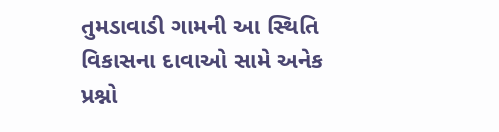તુમડાવાડી ગામની આ સ્થિતિ વિકાસના દાવાઓ સામે અનેક પ્રશ્નો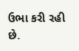ઉભા કરી રહી છે.